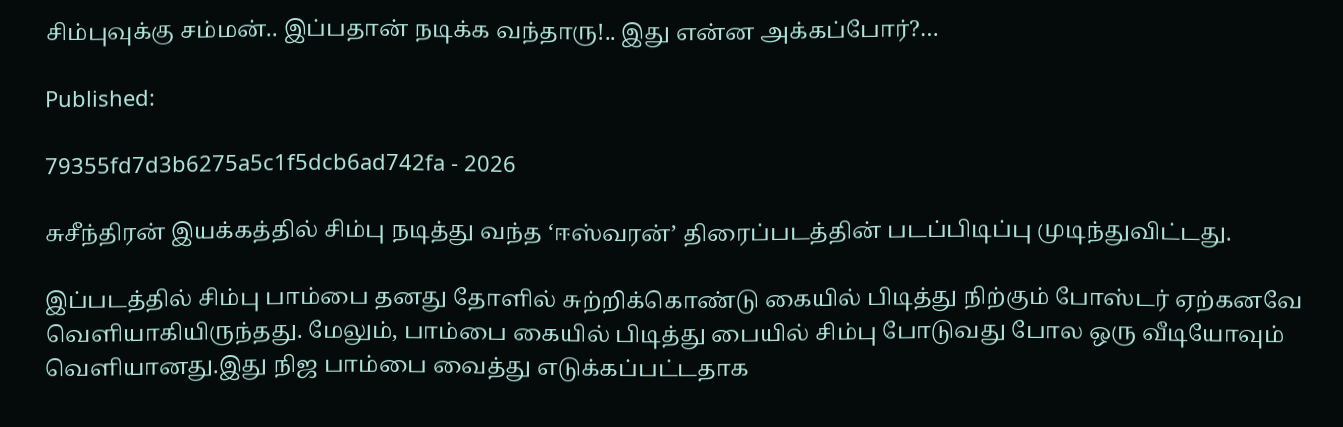சிம்புவுக்கு சம்மன்.. இப்பதான் நடிக்க வந்தாரு!.. இது என்ன அக்கப்போர்?…

Published:

79355fd7d3b6275a5c1f5dcb6ad742fa - 2026

சுசீந்திரன் இயக்கத்தில் சிம்பு நடித்து வந்த ‘ஈஸ்வரன்’ திரைப்படத்தின் படப்பிடிப்பு முடிந்துவிட்டது.

இப்படத்தில் சிம்பு பாம்பை தனது தோளில் சுற்றிக்கொண்டு கையில் பிடித்து நிற்கும் போஸ்டர் ஏற்கனவே வெளியாகியிருந்தது. மேலும், பாம்பை கையில் பிடித்து பையில் சிம்பு போடுவது போல ஒரு வீடியோவும் வெளியானது.இது நிஜ பாம்பை வைத்து எடுக்கப்பட்டதாக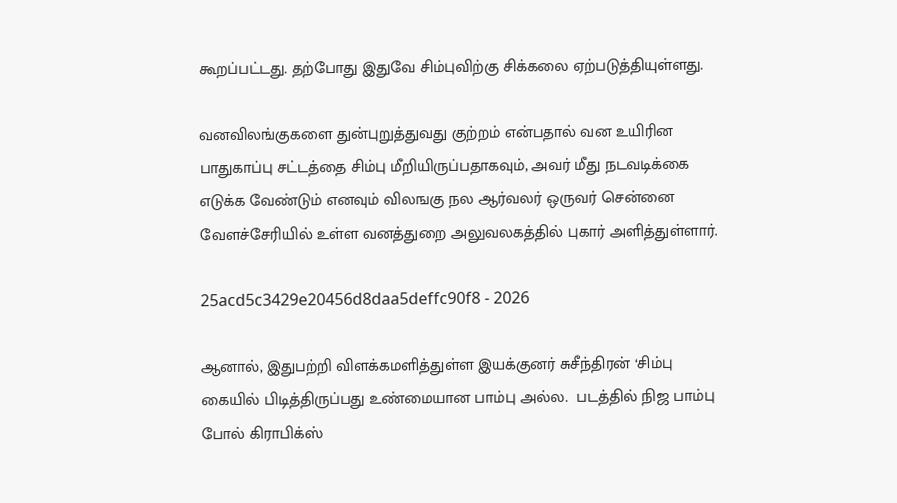கூறப்பட்டது. தற்போது இதுவே சிம்புவிற்கு சிக்கலை ஏற்படுத்தியுள்ளது.

வனவிலங்குகளை துன்புறுத்துவது குற்றம் என்பதால் வன உயிரின பாதுகாப்பு சட்டத்தை சிம்பு மீறியிருப்பதாகவும், அவர் மீது நடவடிக்கை எடுக்க வேண்டும் எனவும் விலஙகு நல ஆர்வலர் ஒருவர் சென்னை வேளச்சேரியில் உள்ள வனத்துறை அலுவலகத்தில் புகார் அளித்துள்ளார்.

25acd5c3429e20456d8daa5deffc90f8 - 2026

ஆனால், இதுபற்றி விளக்கமளித்துள்ள இயக்குனர் சுசீந்திரன் ‘சிம்பு கையில் பிடித்திருப்பது உண்மையான பாம்பு அல்ல.  படத்தில் நிஜ பாம்பு போல் கிராபிக்ஸ்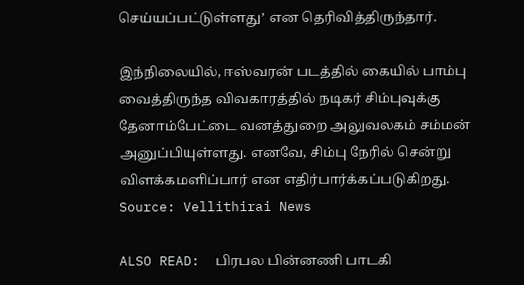செய்யப்பட்டுள்ளது’ என தெரிவித்திருந்தார்.

இந்நிலையில், ஈஸ்வரன் படத்தில் கையில் பாம்பு வைத்திருந்த விவகாரத்தில் நடிகர் சிம்புவுக்கு தேனாம்பேட்டை வனத்துறை அலுவலகம் சம்மன் அனுப்பியுள்ளது. எனவே, சிம்பு நேரில் சென்று விளக்கமளிப்பார் என எதிர்பார்க்கப்படுகிறது.
Source: Vellithirai News

ALSO READ:  பிரபல பின்னணி பாடகி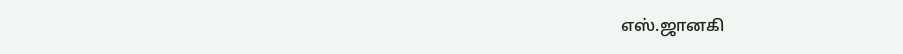எஸ்.ஜானகி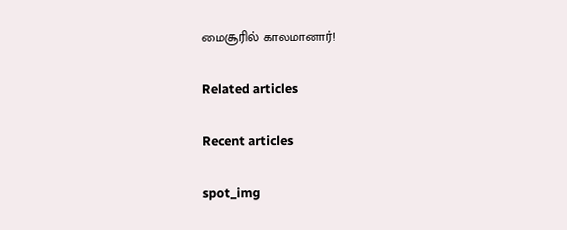மைசூரில் காலமானார்!

Related articles

Recent articles

spot_img